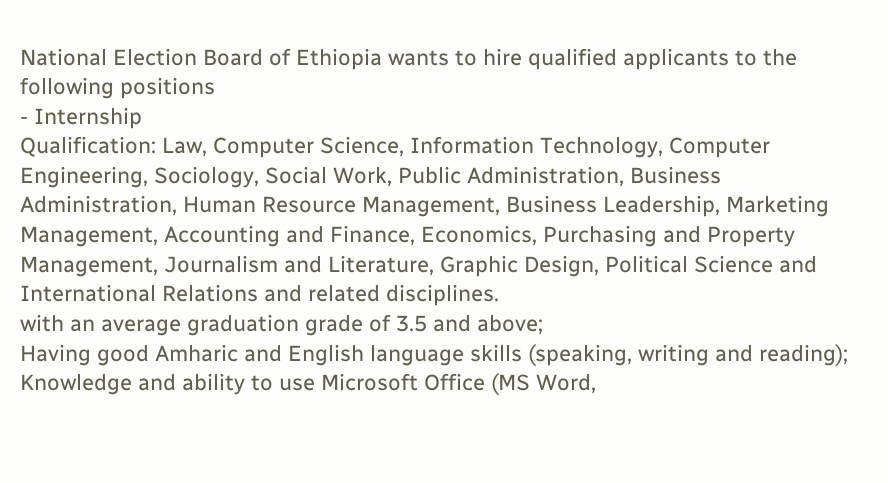National Election Board of Ethiopia wants to hire qualified applicants to the following positions
- Internship
Qualification: Law, Computer Science, Information Technology, Computer Engineering, Sociology, Social Work, Public Administration, Business Administration, Human Resource Management, Business Leadership, Marketing Management, Accounting and Finance, Economics, Purchasing and Property Management, Journalism and Literature, Graphic Design, Political Science and International Relations and related disciplines.
with an average graduation grade of 3.5 and above;
Having good Amharic and English language skills (speaking, writing and reading);
Knowledge and ability to use Microsoft Office (MS Word,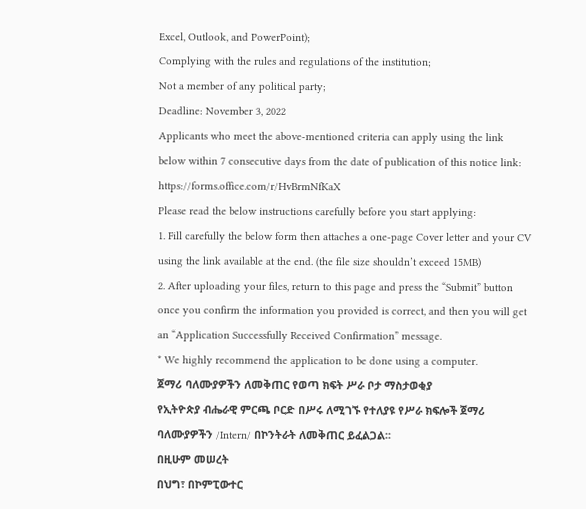Excel, Outlook, and PowerPoint);
Complying with the rules and regulations of the institution;
Not a member of any political party;
Deadline: November 3, 2022
Applicants who meet the above-mentioned criteria can apply using the link below within 7 consecutive days from the date of publication of this notice link: https://forms.office.com/r/HvBrmNfKaX
Please read the below instructions carefully before you start applying:
1. Fill carefully the below form then attaches a one-page Cover letter and your CV using the link available at the end. (the file size shouldn’t exceed 15MB)
2. After uploading your files, return to this page and press the “Submit” button once you confirm the information you provided is correct, and then you will get an “Application Successfully Received Confirmation” message.
* We highly recommend the application to be done using a computer.
ጀማሪ ባለሙያዎችን ለመቅጠር የወጣ ክፍት ሥራ ቦታ ማስታወቂያ
የኢትዮጵያ ብሔራዊ ምርጫ ቦርድ በሥሩ ለሚገኙ የተለያዩ የሥራ ክፍሎች ጀማሪ ባለሙያዎችን /Intern/ በኮንትራት ለመቅጠር ይፈልጋል፡፡
በዚሁም መሠረት
በህግ፣ በኮምፒውተር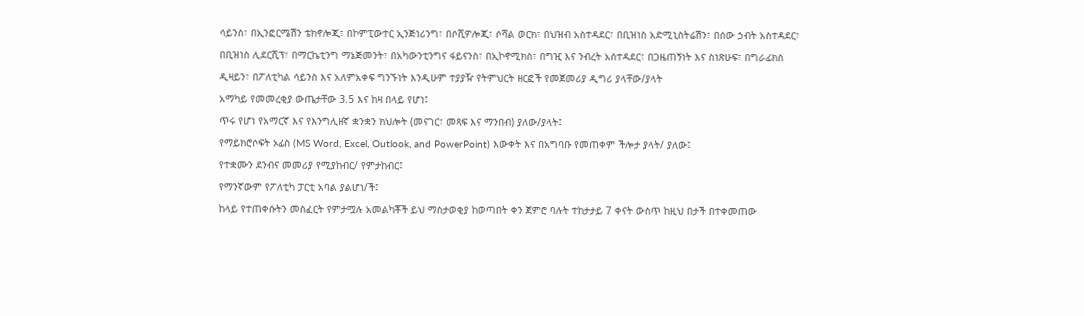ሳይንስ፣ በኢንፎርሜሽን ቴክኖሎጂ፣ በኮምፒውተር ኢንጅነሪንግ፣ በሶሺዎሎጂ፣ ሶሻል ወርክ፣ በህዝብ አስተዳደር፣ በቢዝነስ አድሚኒስትሬሽን፣ በሰው ኃብት አስተዳደር፣ በቢዝነስ ሊደርሺፕ፣ በማርኬቲንግ ማኔጅመንት፣ በአካውንቲንግና ፋይናንስ፣ በኢኮኖሚክስ፣ በግዢ እና ንብረት አስተዳደር፣ በጋዜጠኝነት እና ስነጽሁፍ፣ በግራፊክስ ዲዛይን፣ በፖለቲካል ሳይንስ እና አለምአቀፍ ግንኙነት እንዲሁም ተያያዥ የትምህርት ዘርፎች የመጀመሪያ ዲግሪ ያላቸው/ያላት
አማካይ የመመረቂያ ውጤታቸው 3.5 እና ከዛ በላይ የሆነ፤
ጥሩ የሆነ የአማርኛ እና የእንግሊዘኛ ቋንቋን ክህሎት (መናገር፣ መጻፍ እና ማንበብ) ያለው/ያላት፤
የማይክሮሶፍት ኦፊስ (MS Word, Excel, Outlook, and PowerPoint) እውቀት እና በአግባቡ የመጠቀም ችሎታ ያላት/ ያለው፤
የተቋሙን ደንብና መመሪያ የሚያከብር/ የምታከብር፤
የማንኛውም የፖለቲካ ፓርቲ አባል ያልሆነ/ች፤
ከላይ የተጠቀሱትን መስፈርት የምታሟሉ አመልካቾች ይህ ማስታወቂያ ከወጣበት ቀን ጀምሮ ባሉት ተከታታይ 7 ቀናት ውስጥ ከዚህ በታች በተቀመጠው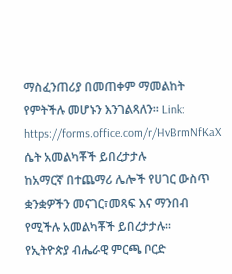ማስፈንጠሪያ በመጠቀም ማመልከት የምትችሉ መሆኑን እንገልጻለን፡፡ Link: https://forms.office.com/r/HvBrmNfKaX
ሴት አመልካቾች ይበረታታሉ
ከአማርኛ በተጨማሪ ሌሎች የሀገር ውስጥ ቋንቋዎችን መናገር፣መጻፍ እና ማንበብ የሚችሉ አመልካቾች ይበረታታሉ፡፡
የኢትዮጵያ ብሔራዊ ምርጫ ቦርድ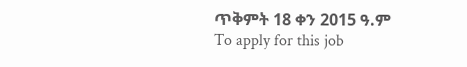ጥቅምት 18 ቀን 2015 ዓ.ም
To apply for this job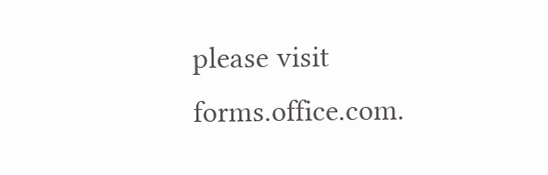please visit forms.office.com.